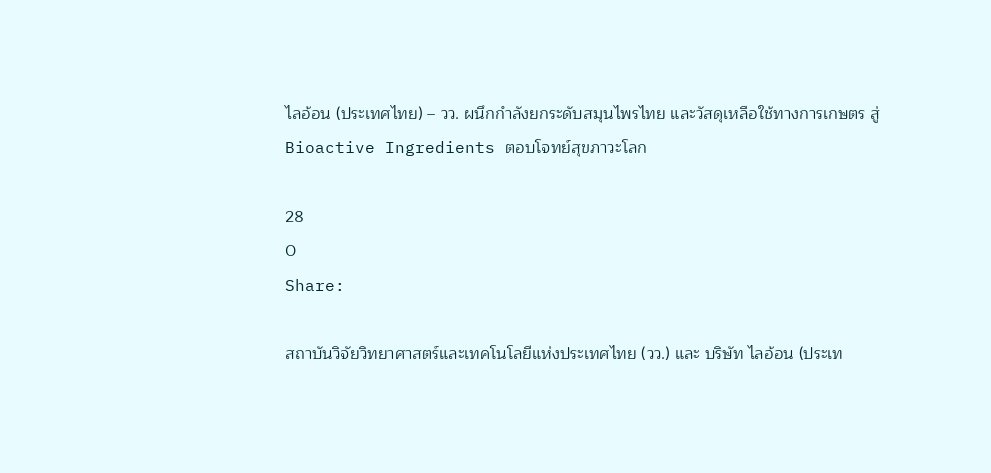ไลอ้อน (ประเทศไทย) – วว. ผนึกกำลังยกระดับสมุนไพรไทย และวัสดุเหลือใช้ทางการเกษตร สู่ Bioactive Ingredients ตอบโจทย์สุขภาวะโลก

28
0
Share:

สถาบันวิจัยวิทยาศาสตร์และเทคโนโลยีแห่งประเทศไทย (วว.) และ บริษัท ไลอ้อน (ประเท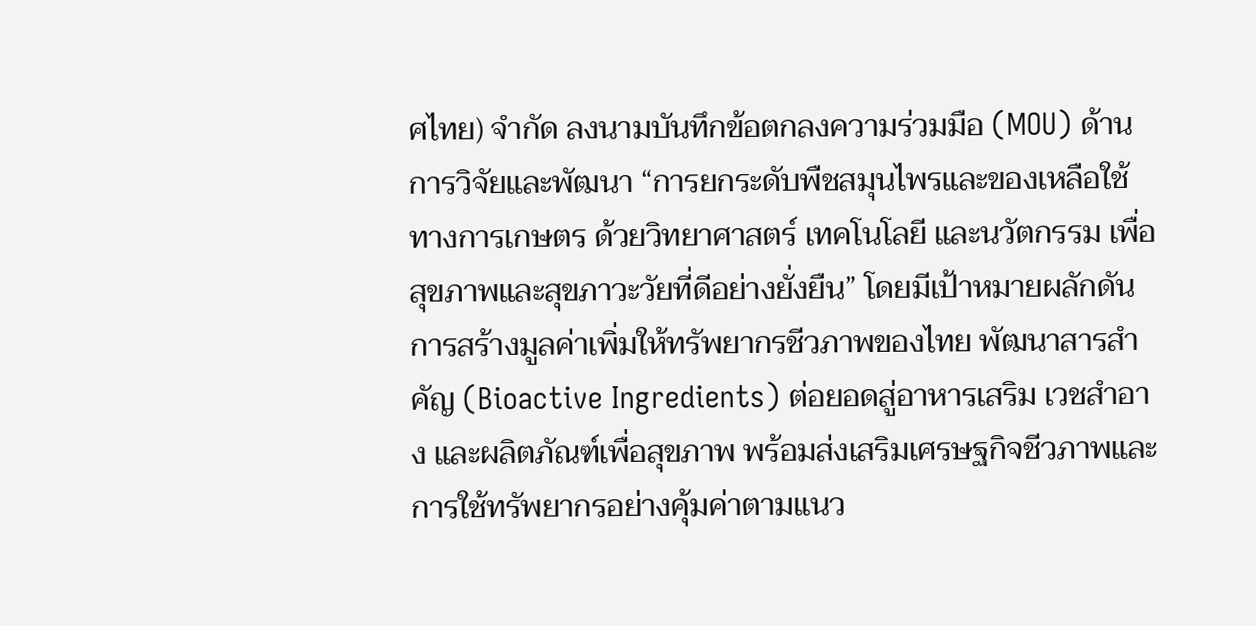ศไทย) จำกัด ลงนามบันทึกข้อตกลงความร่วมมือ (MOU) ด้านการวิจัยและพัฒนา “การยกระดับพืชสมุนไพรและของเหลือใช้ทางการเกษตร ด้วยวิทยาศาสตร์ เทคโนโลยี และนวัตกรรม เพื่อสุขภาพและสุขภาวะวัยที่ดีอย่างยั่งยืน” โดยมีเป้าหมายผลักดันการสร้างมูลค่าเพิ่มให้ทรัพยากรชีวภาพของไทย พัฒนาสารสำคัญ (Bioactive Ingredients) ต่อยอดสู่อาหารเสริม เวชสำอาง และผลิตภัณฑ์เพื่อสุขภาพ พร้อมส่งเสริมเศรษฐกิจชีวภาพและการใช้ทรัพยากรอย่างคุ้มค่าตามแนว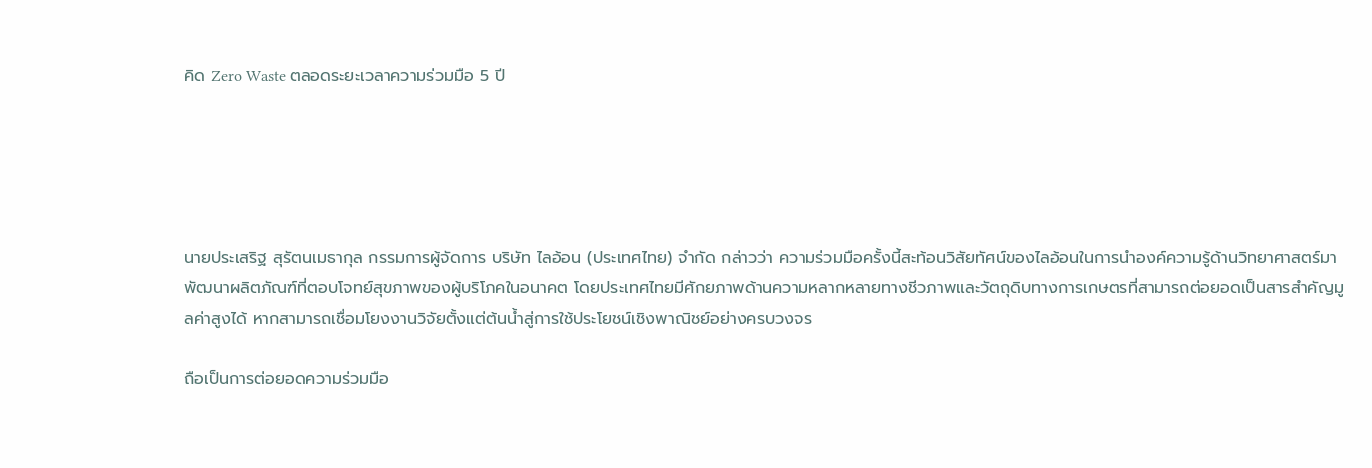คิด Zero Waste ตลอดระยะเวลาความร่วมมือ 5 ปี





นายประเสริฐ สุรัตนเมธากุล กรรมการผู้จัดการ บริษัท ไลอ้อน (ประเทศไทย) จำกัด กล่าวว่า ความร่วมมือครั้งนี้สะท้อนวิสัยทัศน์ของไลอ้อนในการนำองค์ความรู้ด้านวิทยาศาสตร์มาพัฒนาผลิตภัณฑ์ที่ตอบโจทย์สุขภาพของผู้บริโภคในอนาคต โดยประเทศไทยมีศักยภาพด้านความหลากหลายทางชีวภาพและวัตถุดิบทางการเกษตรที่สามารถต่อยอดเป็นสารสำคัญมูลค่าสูงได้ หากสามารถเชื่อมโยงงานวิจัยตั้งแต่ต้นน้ำสู่การใช้ประโยชน์เชิงพาณิชย์อย่างครบวงจร

ถือเป็นการต่อยอดความร่วมมือ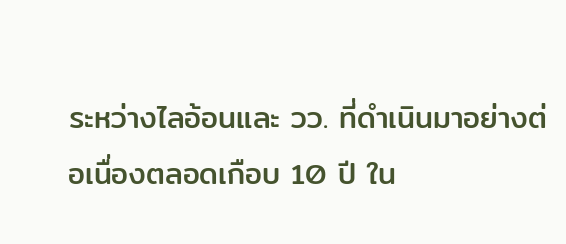ระหว่างไลอ้อนและ วว. ที่ดำเนินมาอย่างต่อเนื่องตลอดเกือบ 10 ปี ใน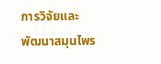การวิจัยและพัฒนาสมุนไพร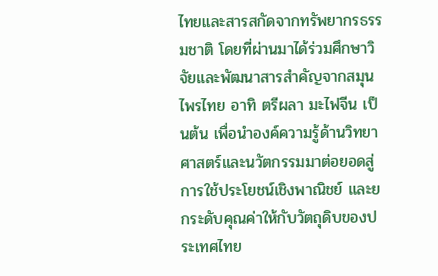ไทยและสารสกัดจากทรัพยากรธรรมชาติ โดยที่ผ่านมาได้ร่วมศึกษาวิจัยและพัฒนาสารสำคัญจากสมุนไพรไทย อาทิ ตรีผลา มะไฟจีน เป็นต้น เพื่อนำองค์ความรู้ด้านวิทยาศาสตร์และนวัตกรรมมาต่อยอดสู่การใช้ประโยชน์เชิงพาณิชย์ และยกระดับคุณค่าให้กับวัตถุดิบของประเทศไทย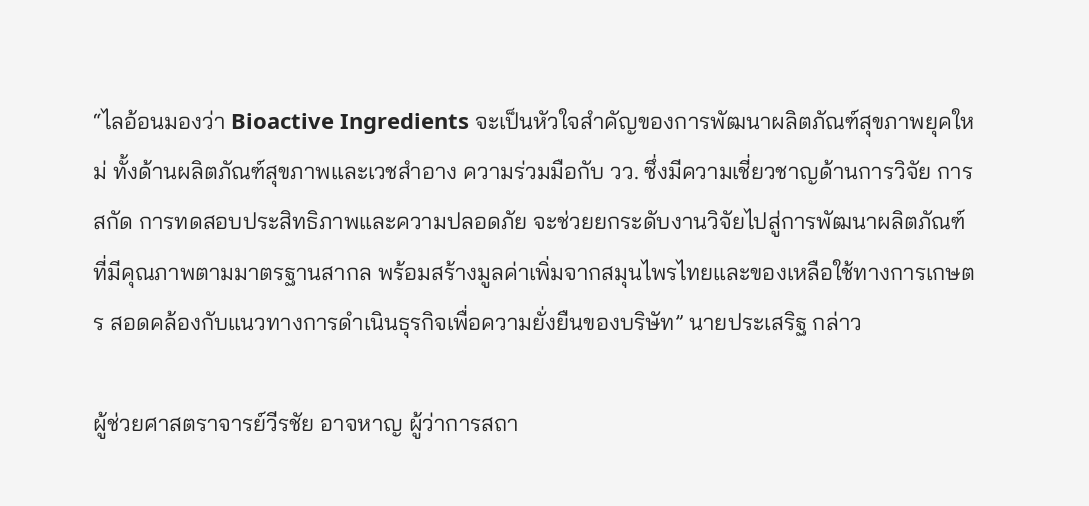“ไลอ้อนมองว่า Bioactive Ingredients จะเป็นหัวใจสำคัญของการพัฒนาผลิตภัณฑ์สุขภาพยุคใหม่ ทั้งด้านผลิตภัณฑ์สุขภาพและเวชสำอาง ความร่วมมือกับ วว. ซึ่งมีความเชี่ยวชาญด้านการวิจัย การสกัด การทดสอบประสิทธิภาพและความปลอดภัย จะช่วยยกระดับงานวิจัยไปสู่การพัฒนาผลิตภัณฑ์ที่มีคุณภาพตามมาตรฐานสากล พร้อมสร้างมูลค่าเพิ่มจากสมุนไพรไทยและของเหลือใช้ทางการเกษตร สอดคล้องกับแนวทางการดำเนินธุรกิจเพื่อความยั่งยืนของบริษัท” นายประเสริฐ กล่าว

ผู้ช่วยศาสตราจารย์วีรชัย อาจหาญ ผู้ว่าการสถา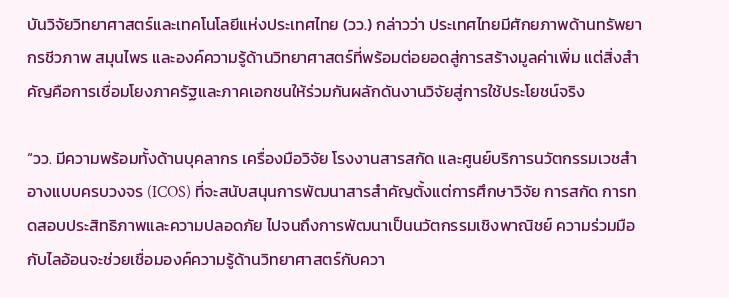บันวิจัยวิทยาศาสตร์และเทคโนโลยีแห่งประเทศไทย (วว.) กล่าวว่า ประเทศไทยมีศักยภาพด้านทรัพยากรชีวภาพ สมุนไพร และองค์ความรู้ด้านวิทยาศาสตร์ที่พร้อมต่อยอดสู่การสร้างมูลค่าเพิ่ม แต่สิ่งสำคัญคือการเชื่อมโยงภาครัฐและภาคเอกชนให้ร่วมกันผลักดันงานวิจัยสู่การใช้ประโยชน์จริง

“วว. มีความพร้อมทั้งด้านบุคลากร เครื่องมือวิจัย โรงงานสารสกัด และศูนย์บริการนวัตกรรมเวชสำอางแบบครบวงจร (ICOS) ที่จะสนับสนุนการพัฒนาสารสำคัญตั้งแต่การศึกษาวิจัย การสกัด การทดสอบประสิทธิภาพและความปลอดภัย ไปจนถึงการพัฒนาเป็นนวัตกรรมเชิงพาณิชย์ ความร่วมมือกับไลอ้อนจะช่วยเชื่อมองค์ความรู้ด้านวิทยาศาสตร์กับควา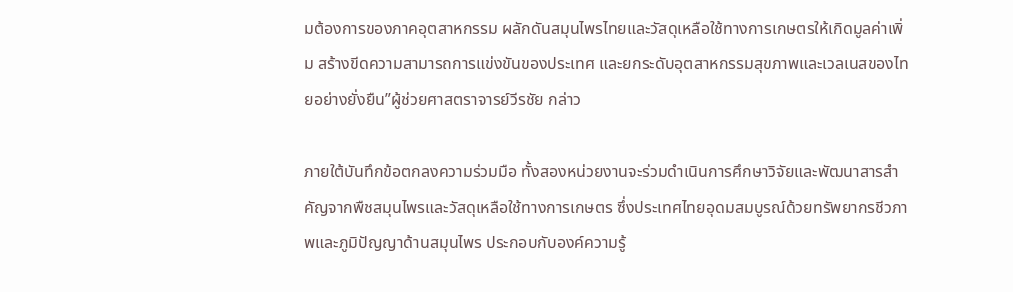มต้องการของภาคอุตสาหกรรม ผลักดันสมุนไพรไทยและวัสดุเหลือใช้ทางการเกษตรให้เกิดมูลค่าเพิ่ม สร้างขีดความสามารถการแข่งขันของประเทศ และยกระดับอุตสาหกรรมสุขภาพและเวลเนสของไทยอย่างยั่งยืน”ผู้ช่วยศาสตราจารย์วีรชัย กล่าว

ภายใต้บันทึกข้อตกลงความร่วมมือ ทั้งสองหน่วยงานจะร่วมดำเนินการศึกษาวิจัยและพัฒนาสารสำคัญจากพืชสมุนไพรและวัสดุเหลือใช้ทางการเกษตร ซึ่งประเทศไทยอุดมสมบูรณ์ด้วยทรัพยากรชีวภาพและภูมิปัญญาด้านสมุนไพร ประกอบกับองค์ความรู้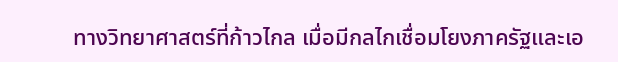ทางวิทยาศาสตร์ที่ก้าวไกล เมื่อมีกลไกเชื่อมโยงภาครัฐและเอ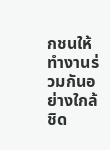กชนให้ทำงานร่วมกันอย่างใกล้ชิด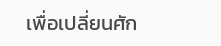เพื่อเปลี่ยนศัก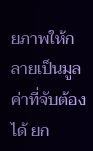ยภาพให้กลายเป็นมูลค่าที่จับต้องได้ ยก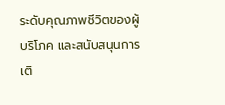ระดับคุณภาพชีวิตของผู้บริโภค และสนับสนุนการเติ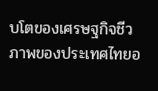บโตของเศรษฐกิจชีวภาพของประเทศไทยอ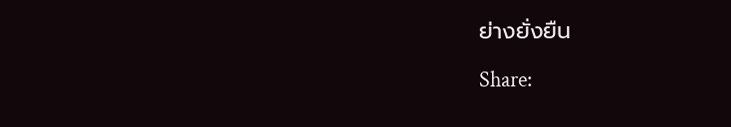ย่างยั่งยืน

Share: